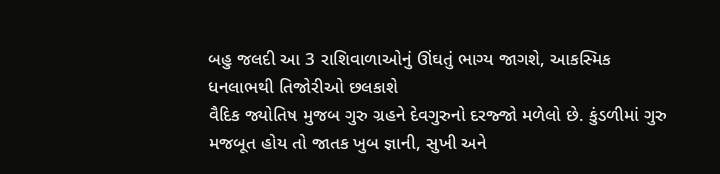બહુ જલદી આ 3 રાશિવાળાઓનું ઊંઘતું ભાગ્ય જાગશે, આકસ્મિક ધનલાભથી તિજોરીઓ છલકાશે
વૈદિક જ્યોતિષ મુજબ ગુરુ ગ્રહને દેવગુરુનો દરજ્જો મળેલો છે. કુંડળીમાં ગુરુ મજબૂત હોય તો જાતક ખુબ જ્ઞાની, સુખી અને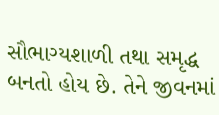સૌભાગ્યશાળી તથા સમૃદ્ધ બનતો હોય છે. તેને જીવનમાં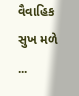વૈવાહિક સુખ મળે ...